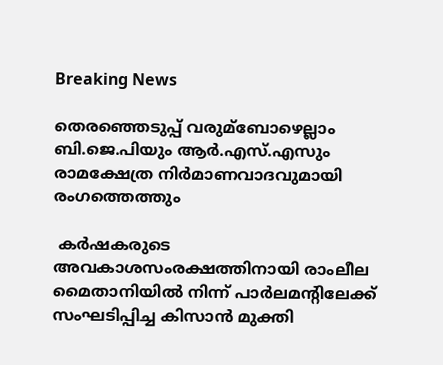Breaking News

തെരഞ്ഞെടുപ്പ് വരുമ്ബോഴെല്ലാം ബി.ജെ.പിയും ആര്‍.എസ്.എസും രാമക്ഷേത്ര നിര്‍മാണവാദവുമായി രംഗത്തെത്തും

 കര്‍ഷകരുടെ അവകാശസംരക്ഷത്തിനായി രാംലീല മൈതാനിയില്‍ നിന്ന് പാര്‍ലമന്റിലേക്ക് സംഘടിപ്പിച്ച കിസാന്‍ മുക്തി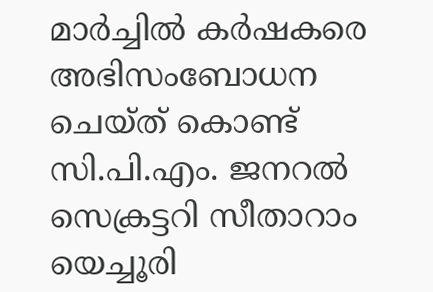മാര്‍ച്ചില്‍ കര്‍ഷകരെ അഭിസംബോധന ചെയ്ത് കൊണ്ട് സി.പി.എം. ജനറല്‍ സെക്രട്ടറി സീതാറാം യെച്ചൂരി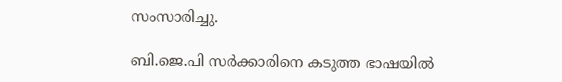സംസാരിച്ചു.

ബി.ജെ.പി സര്‍ക്കാരിനെ കടുത്ത ഭാഷയില്‍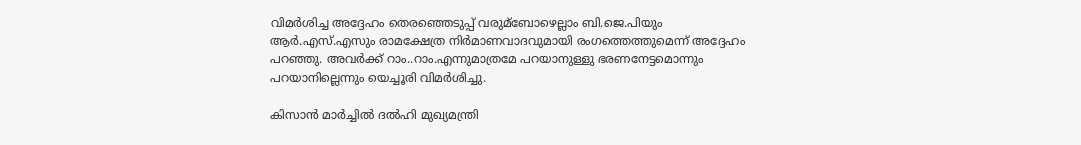വിമര്‍ശിച്ച അദ്ദേഹം തെരഞ്ഞെടുപ്പ് വരുമ്ബോഴെല്ലാം ബി.ജെ.പിയും ആര്‍.എസ്.എസും രാമക്ഷേത്ര നിര്‍മാണവാദവുമായി രംഗത്തെത്തുമെന്ന് അദ്ദേഹം പറഞ്ഞു. അവര്‍ക്ക് റാം..റാം.എന്നുമാത്രമേ പറയാനുള്ളു ഭരണനേട്ടമൊന്നും പറയാനില്ലെന്നും യെച്ചൂരി വിമര്‍ശിച്ചു.

കിസാന്‍ മാര്‍ച്ചില്‍ ദല്‍ഹി മുഖ്യമന്ത്രി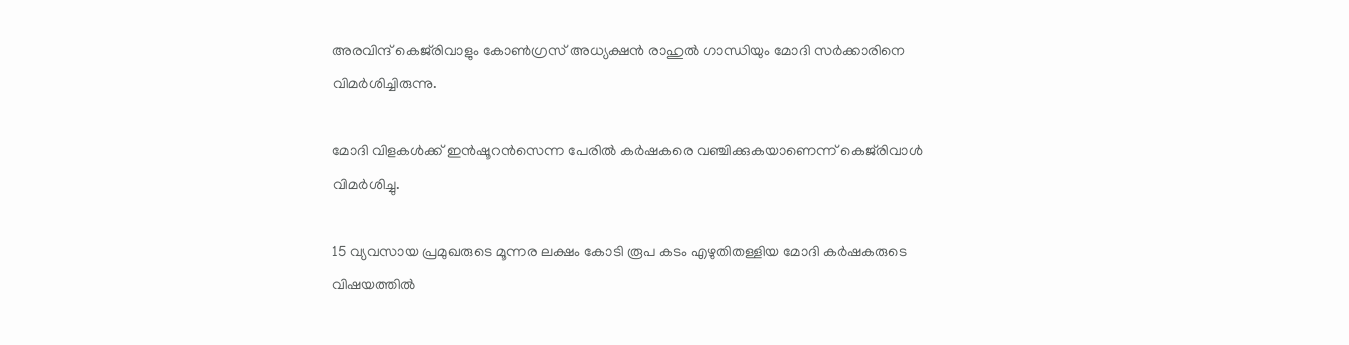അരവിന്ദ് കെജ്‌രിവാളും കോണ്‍ഗ്രസ് അധ്യക്ഷന്‍ രാഹുല്‍ ഗാന്ധിയും മോദി സര്‍ക്കാരിനെ വിമര്‍ശിച്ചിരുന്നു.

മോദി വിളകള്‍ക്ക് ഇന്‍ഷൂറന്‍സെന്ന പേരില്‍ കര്‍ഷകരെ വഞ്ചിക്കുകയാണെന്ന് കെജ്‌രിവാള്‍ വിമര്‍ശിച്ചു.

15 വ്യവസായ പ്രമുഖരുടെ മൂന്നര ലക്ഷം കോടി രൂപ കടം എഴുതിതള്ളിയ മോദി കര്‍ഷകരുടെ വിഷയത്തില്‍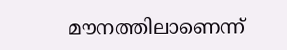മൗനത്തിലാണെന്ന്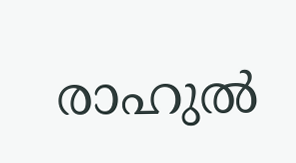രാഹുല്‍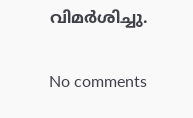വിമര്‍ശിച്ചു.

No comments